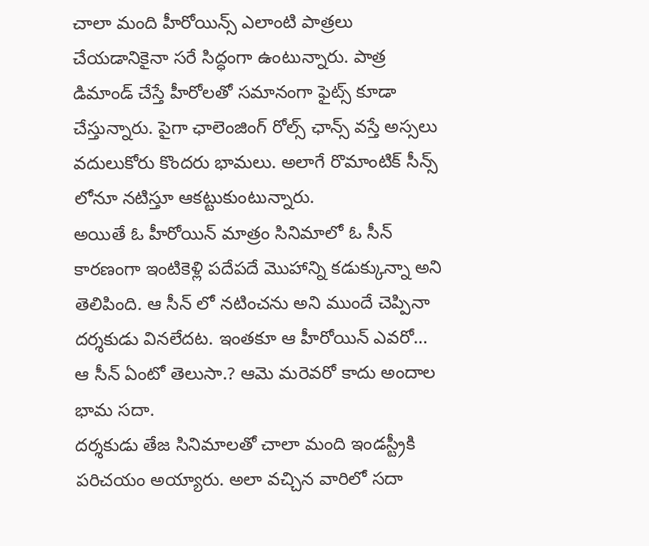చాలా మంది హీరోయిన్స్ ఎలాంటి పాత్రలు చేయడానికైనా సరే సిద్ధంగా ఉంటున్నారు. పాత్ర డిమాండ్ చేస్తే హీరోలతో సమానంగా ఫైట్స్ కూడా చేస్తున్నారు. పైగా ఛాలెంజింగ్ రోల్స్ ఛాన్స్ వస్తే అస్సలు వదులుకోరు కొందరు భామలు. అలాగే రొమాంటిక్ సీన్స్ లోనూ నటిస్తూ ఆకట్టుకుంటున్నారు.
అయితే ఓ హీరోయిన్ మాత్రం సినిమాలో ఓ సీన్ కారణంగా ఇంటికెళ్లి పదేపదే మొహాన్ని కడుక్కున్నా అని తెలిపింది. ఆ సీన్ లో నటించను అని ముందే చెప్పినా దర్శకుడు వినలేదట. ఇంతకూ ఆ హీరోయిన్ ఎవరో… ఆ సీన్ ఏంటో తెలుసా.? ఆమె మరెవరో కాదు అందాల భామ సదా.
దర్శకుడు తేజ సినిమాలతో చాలా మంది ఇండస్ట్రీకి పరిచయం అయ్యారు. అలా వచ్చిన వారిలో సదా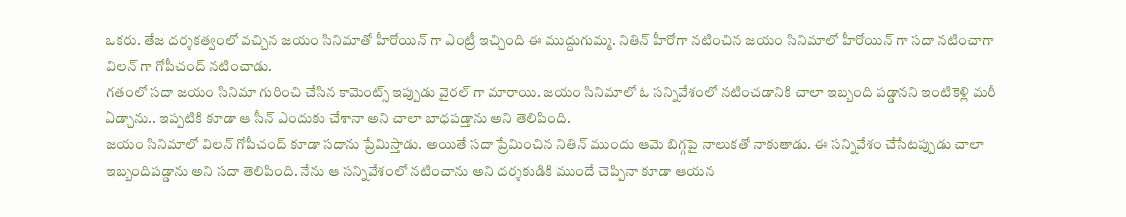ఒకరు. తేజ దర్శకత్వంలో వచ్చిన జయం సినిమాతో హీరోయిన్ గా ఎంట్రీ ఇచ్చింది ఈ ముద్దుగుమ్మ. నితిన్ హీరోగా నటించిన జయం సినిమాలో హీరోయిన్ గా సదా నటించాగా విలన్ గా గోపీచంద్ నటించాడు.
గతంలో సదా జయం సినిమా గురించి చేసిన కామెంట్స్ ఇప్పుడు వైరల్ గా మారాయి. జయం సినిమాలో ఓ సన్నివేశంలో నటించడానికి చాలా ఇబ్బంది పడ్డానని ఇంటికెళ్లి మరీ ఏడ్చాను.. ఇప్పటికి కూడా ఆ సీన్ ఎందుకు చేశానా అని చాలా బాధపడ్తాను అని తెలిపింది.
జయం సినిమాలో విలన్ గోపీచంద్ కూడా సదాను ప్రేమిస్తాడు. అయితే సదా ప్రేమించిన నితిన్ ముందు ఆమె బిగ్గపై నాలుకతో నాకుతాడు. ఈ సన్నివేశం చేసేటప్పుడు చాలా ఇబ్బందిపడ్డాను అని సదా తెలిపింది. నేను ఆ సన్నివేశంలో నటించాను అని దర్శకుడికి ముందే చెప్పినా కూడా ఆయన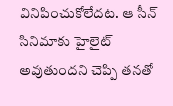వినిపించుకోలేదట. ఆ సీన్ సినిమాకు హైలైట్ అవుతుందని చెప్పి తనతో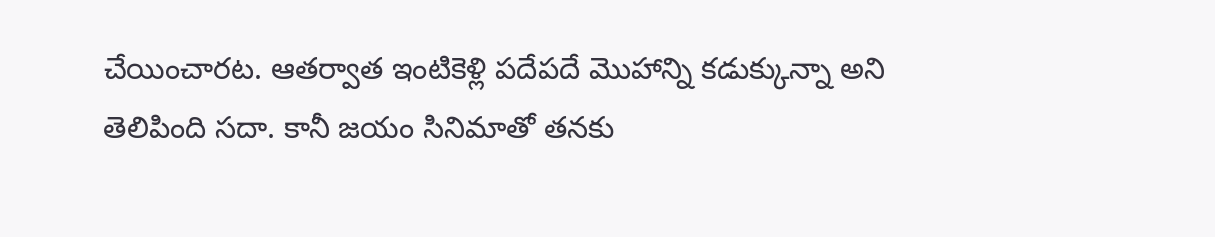చేయించారట. ఆతర్వాత ఇంటికెళ్లి పదేపదే మొహాన్ని కడుక్కున్నా అని తెలిపింది సదా. కానీ జయం సినిమాతో తనకు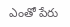ఎంతో పేరు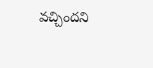వచ్చిందని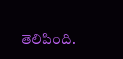తెలిపింది.